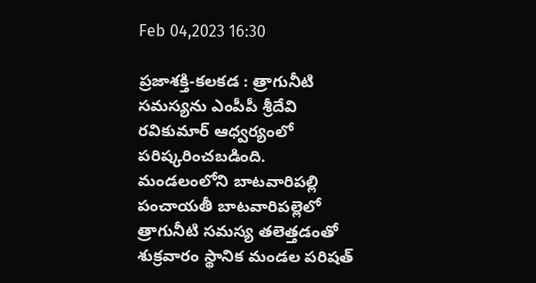Feb 04,2023 16:30

ప్రజాశక్తి-కలకడ : త్రాగునీటి సమస్యను ఎంపీపీ శ్రీదేవి రవికుమార్ ఆధ్వర్యంలో పరిష్కరించబడింది. మండలంలోని బాటవారిపల్లి పంచాయతీ బాటవారిపల్లెలో త్రాగునీటి సమస్య తలెత్తడంతో శుక్రవారం స్థానిక మండల పరిషత్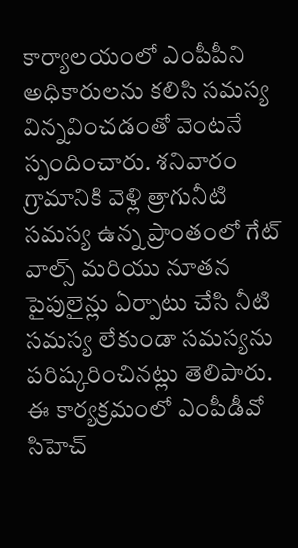కార్యాలయంలో ఎంపీపీని అధికారులను కలిసి సమస్య విన్నవించడంతో వెంటనే స్పందించారు. శనివారం గ్రామానికి వెళ్లి త్రాగునీటి సమస్య ఉన్న ప్రాంతంలో గేట్ వాల్స్ మరియు నూతన పైపులైన్లు ఏర్పాటు చేసి నీటి సమస్య లేకుండా సమస్యను పరిష్కరించినట్లు తెలిపారు. ఈ కార్యక్రమంలో ఎంపీడీవో సిహెచ్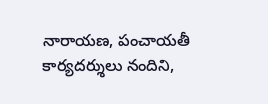నారాయణ, పంచాయతీ కార్యదర్శులు నందిని,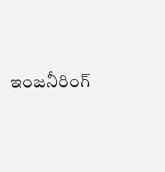ఇంజనీరింగ్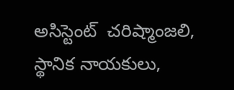అసిస్టెంట్  చరిష్మాంజలి, స్థానిక నాయకులు,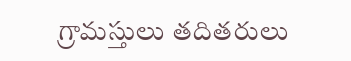గ్రామస్తులు తదితరులు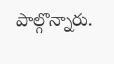పాల్గొన్నారు.